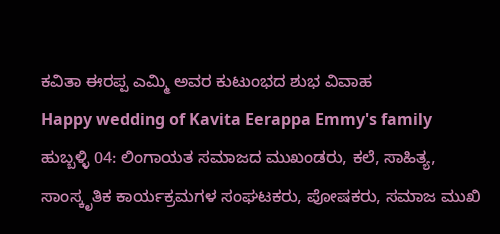ಕವಿತಾ ಈರಪ್ಪ ಎಮ್ಮಿ ಅವರ ಕುಟುಂಭದ ಶುಭ ವಿವಾಹ
Happy wedding of Kavita Eerappa Emmy's family
ಹುಬ್ಬಳ್ಳಿ 04: ಲಿಂಗಾಯತ ಸಮಾಜದ ಮುಖಂಡರು, ಕಲೆ, ಸಾಹಿತ್ಯ, ಸಾಂಸ್ಕೃತಿಕ ಕಾರ್ಯಕ್ರಮಗಳ ಸಂಘಟಕರು, ಪೋಷಕರು, ಸಮಾಜ ಮುಖಿ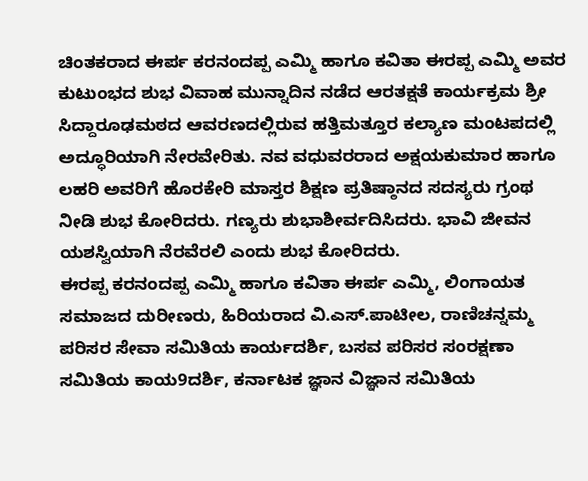ಚಿಂತಕರಾದ ಈರ್ಪ ಕರನಂದಪ್ಪ ಎಮ್ಮಿ ಹಾಗೂ ಕವಿತಾ ಈರಪ್ಪ ಎಮ್ಮಿ ಅವರ ಕುಟುಂಭದ ಶುಭ ವಿವಾಹ ಮುನ್ನಾದಿನ ನಡೆದ ಆರತಕ್ಷತೆ ಕಾರ್ಯಕ್ರಮ ಶ್ರೀ ಸಿದ್ದಾರೂಢಮಠದ ಆವರಣದಲ್ಲಿರುವ ಹತ್ತಿಮತ್ತೂರ ಕಲ್ಯಾಣ ಮಂಟಪದಲ್ಲಿ ಅದ್ಧೂರಿಯಾಗಿ ನೇರವೇರಿತು. ನವ ವಧುವರರಾದ ಅಕ್ಷಯಕುಮಾರ ಹಾಗೂ ಲಹರಿ ಅವರಿಗೆ ಹೊರಕೇರಿ ಮಾಸ್ತರ ಶಿಕ್ಷಣ ಪ್ರತಿಷ್ಠಾನದ ಸದಸ್ಯರು ಗ್ರಂಥ ನೀಡಿ ಶುಭ ಕೋರಿದರು. ಗಣ್ಯರು ಶುಭಾಶೀರ್ವದಿಸಿದರು. ಭಾವಿ ಜೀವನ ಯಶಸ್ವಿಯಾಗಿ ನೆರವೆರಲಿ ಎಂದು ಶುಭ ಕೋರಿದರು.
ಈರಪ್ಪ ಕರನಂದಪ್ಪ ಎಮ್ಮಿ ಹಾಗೂ ಕವಿತಾ ಈರ್ಪ ಎಮ್ಮಿ, ಲಿಂಗಾಯತ ಸಮಾಜದ ದುರೀಣರು, ಹಿರಿಯರಾದ ವಿ.ಎಸ್.ಪಾಟೀಲ, ರಾಣಿಚನ್ನಮ್ಮ ಪರಿಸರ ಸೇವಾ ಸಮಿತಿಯ ಕಾರ್ಯದರ್ಶಿ, ಬಸವ ಪರಿಸರ ಸಂರಕ್ಷಣಾ ಸಮಿತಿಯ ಕಾಯ9ದರ್ಶಿ, ಕರ್ನಾಟಕ ಜ್ಞಾನ ವಿಜ್ಞಾನ ಸಮಿತಿಯ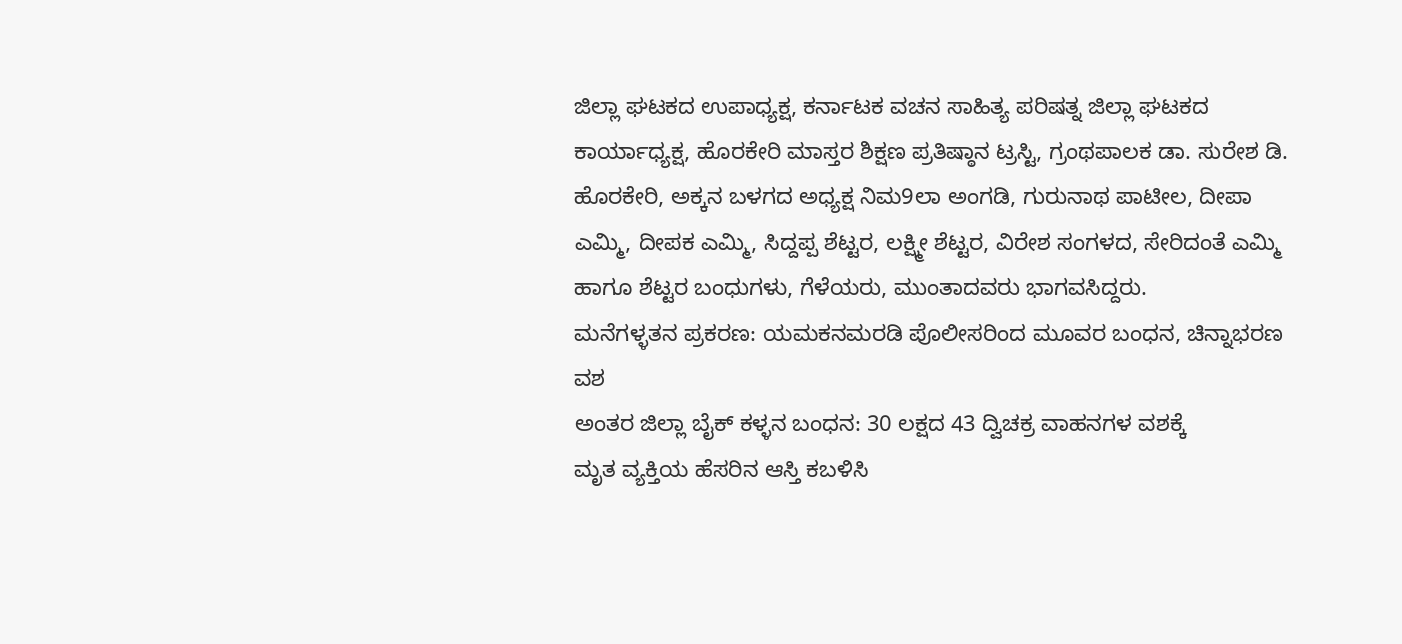ಜಿಲ್ಲಾ ಘಟಕದ ಉಪಾಧ್ಯಕ್ಷ, ಕರ್ನಾಟಕ ವಚನ ಸಾಹಿತ್ಯ ಪರಿಷತ್ನ ಜಿಲ್ಲಾ ಘಟಕದ ಕಾರ್ಯಾಧ್ಯಕ್ಷ, ಹೊರಕೇರಿ ಮಾಸ್ತರ ಶಿಕ್ಷಣ ಪ್ರತಿಷ್ಠಾನ ಟ್ರಸ್ಟಿ, ಗ್ರಂಥಪಾಲಕ ಡಾ. ಸುರೇಶ ಡಿ. ಹೊರಕೇರಿ, ಅಕ್ಕನ ಬಳಗದ ಅಧ್ಯಕ್ಷ ನಿಮ9ಲಾ ಅಂಗಡಿ, ಗುರುನಾಥ ಪಾಟೀಲ, ದೀಪಾ ಎಮ್ಮಿ, ದೀಪಕ ಎಮ್ಮಿ, ಸಿದ್ದಪ್ಪ ಶೆಟ್ಟರ, ಲಕ್ಷ್ಮೀ ಶೆಟ್ಟರ, ವಿರೇಶ ಸಂಗಳದ, ಸೇರಿದಂತೆ ಎಮ್ಮಿ ಹಾಗೂ ಶೆಟ್ಟರ ಬಂಧುಗಳು, ಗೆಳೆಯರು, ಮುಂತಾದವರು ಭಾಗವಸಿದ್ದರು.
ಮನೆಗಳ್ಳತನ ಪ್ರಕರಣ: ಯಮಕನಮರಡಿ ಪೊಲೀಸರಿಂದ ಮೂವರ ಬಂಧನ, ಚಿನ್ನಾಭರಣ ವಶ
ಅಂತರ ಜಿಲ್ಲಾ ಬೈಕ್ ಕಳ್ಳನ ಬಂಧನ: 30 ಲಕ್ಷದ 43 ದ್ವಿಚಕ್ರ ವಾಹನಗಳ ವಶಕ್ಕೆ
ಮೃತ ವ್ಯಕ್ತಿಯ ಹೆಸರಿನ ಆಸ್ತಿ ಕಬಳಿಸಿ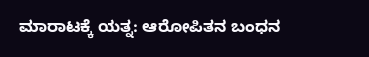ಮಾರಾಟಕ್ಕೆ ಯತ್ನ: ಆರೋಪಿತನ ಬಂಧನ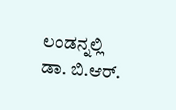ಲಂಡನ್ನಲ್ಲಿ ಡಾ. ಬಿ.ಆರ್.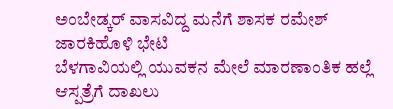ಅಂಬೇಡ್ಕರ್ ವಾಸವಿದ್ದ ಮನೆಗೆ ಶಾಸಕ ರಮೇಶ್ ಜಾರಕಿಹೊಳಿ ಭೇಟಿ
ಬೆಳಗಾವಿಯಲ್ಲಿ ಯುವಕನ ಮೇಲೆ ಮಾರಣಾಂತಿಕ ಹಲ್ಲೆ ಆಸ್ಪತ್ರೆಗೆ ದಾಖಲು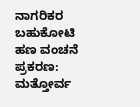ನಾಗರಿಕರ ಬಹುಕೋಟಿ ಹಣ ವಂಚನೆ ಪ್ರಕರಣ: ಮತ್ತೋರ್ವ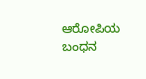ಆರೋಪಿಯ ಬಂಧನ